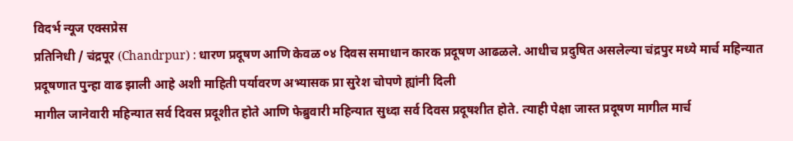विदर्भ न्यूज एक्सप्रेस
प्रतिनिधी / चंद्रपूर (Chandrpur) : धारण प्रदूषण आणि केवळ ०४ दिवस समाधान कारक प्रदूषण आढळले. आधीच प्रदुषित असलेल्या चंद्रपुर मध्ये मार्च महिन्यात प्रदूषणात पुन्हा वाढ झाली आहे अशी माहिती पर्यावरण अभ्यासक प्रा सुरेश चोपणे ह्यांनी दिली
मागील जानेवारी महिन्यात सर्व दिवस प्रदूशीत होते आणि फेब्रुवारी महिन्यात सुध्दा सर्व दिवस प्रदूषशीत होते. त्याही पेक्षा जास्त प्रदूषण मागील मार्च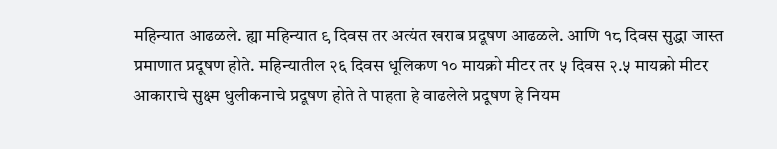महिन्यात आढळले. ह्या महिन्यात ९ दिवस तर अत्यंत खराब प्रदूषण आढळले. आणि १८ दिवस सुद्धा जास्त प्रमाणात प्रदूषण होते. महिन्यातील २६ दिवस धूलिकण १० मायक्रो मीटर तर ५ दिवस २.५ मायक्रो मीटर आकाराचे सुक्ष्म धुलीकनाचे प्रदूषण होते ते पाहता हे वाढलेले प्रदूषण हे नियम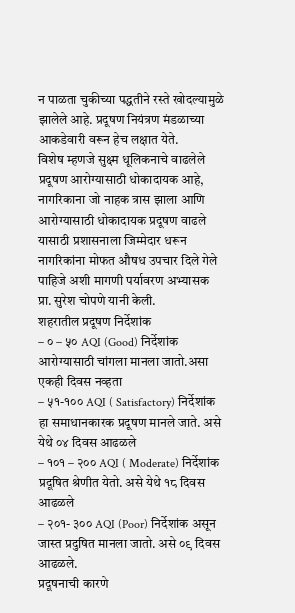न पाळता चुकीच्या पद्धतीने रस्ते खोदल्यामुळे झालेले आहे. प्रदूषण नियंत्रण मंडळाच्या आकडेवारी वरून हेच लक्षात येते.
विशेष म्हणजे सुक्ष्म धूलिकनाचे वाढलेले प्रदूषण आरोग्यासाठी धोकादायक आहे, नागरिकाना जो नाहक त्रास झाला आणि आरोग्यासाठी धोकादायक प्रदूषण वाढले यासाठी प्रशासनाला जिम्मेदार धरून नागरिकांना मोफत औषध उपचार दिले गेले पाहिजे अशी मागणी पर्यावरण अभ्यासक प्रा. सुरेश चोपणे यानी केली.
शहरातील प्रदूषण निर्देशांक
– ० – ५० AQI (Good) निर्देशांक आरोग्यासाठी चांगला मानला जातो.असा एकही दिवस नव्हता
– ५१-१०० AQI ( Satisfactory) निर्देशांक हा समाधानकारक प्रदूषण मानले जाते. असे येथे ०४ दिवस आढळले
– १०१ – २०० AQI ( Moderate) निर्देशांक प्रदूषित श्रेणीत येतो. असे येथे १८ दिवस आढळले
– २०१- ३०० AQI (Poor) निर्देशांक असून जास्त प्रदुषित मानला जातो. असे ०९ दिवस आढळले.
प्रदूषनाची कारणे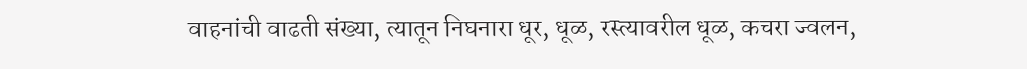वाहनांची वाढती संख्या, त्यातून निघनारा धूर, धूळ, रस्त्यावरील धूळ, कचरा ज्वलन,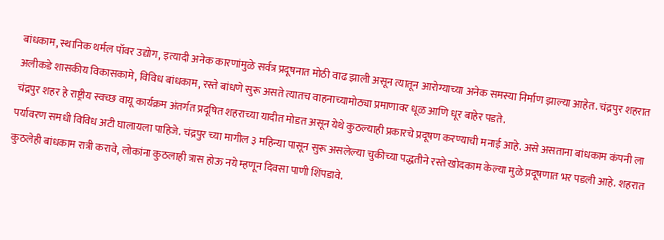बांधकाम, स्थानिक थर्मल पॉवर उद्योग, इत्यादी अनेक कारणांमुळे सर्वत्र प्रदूषनात मोठी वाढ झाली असून त्यातून आरोग्याच्या अनेक समस्या निर्माण झाल्या आहेत. चंद्रपुर शहरात अलीकडे शासकीय विकासकामे, विविध बांधकाम, रस्ते बांधणे सुरू असते त्यातच वाहनाच्यामोठ्या प्रमाणावर धूळ आणि धूर बाहेर पडते.
चंद्रपुर शहर हे राष्ट्रीय स्वच्छ वायू कार्यक्रम अंतर्गत प्रदूषित शहराच्या यादीत मोडत असून येथे कुठल्याही प्रकारचे प्रदूषण करण्याची मनाई आहे. असे असताना बांधकाम कंपनी ला पर्यावरण समधी विविध अटी घालायला पाहिजे. चंद्रपुर च्या मागील ३ महिन्या पासून सुरू असलेल्या चुकीच्या पद्धतीने रस्ते खोदकाम केल्या मुळे प्रदूषणात भर पडली आहे. शहरात कुठलेही बांधकाम रात्री करावे, लोकांना कुठलाही त्रास होऊ नये म्हणून दिवसा पाणी शिंपडावे.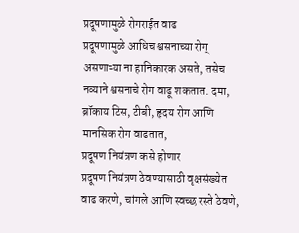प्रदूषणामुळे रोगराईत वाढ
प्रदूषणामुळे आधिच श्वसनाच्या रोग् असणाऱ्या ना हानिकारक असते, तसेच नव्याने श्वसनाचे रोग वाढू शकतात. दमा, ब्रॉकाय टिस, टीबी, हृदय रोग आणि मानसिक रोग वाढतात,
प्रदूषण नियंत्रण कसे होणार
प्रदूषण नियंत्रण ठेवण्यासाठी वृक्षसंख्येत वाढ करणे, चांगले आणि स्वच्छ रस्ते ठेवणे,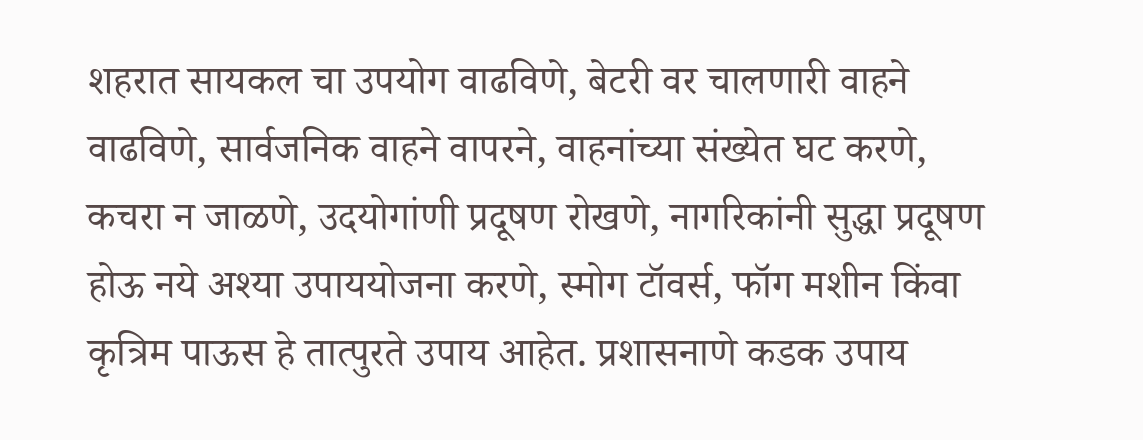शहरात सायकल चा उपयोग वाढविणे, बेटरी वर चालणारी वाहने वाढविणे, सार्वजनिक वाहने वापरने, वाहनांच्या संख्येत घट करणे, कचरा न जाळणे, उदयोगांणी प्रदूषण रोखणे, नागरिकांनी सुद्धा प्रदूषण होऊ नये अश्या उपाययोजना करणे, स्मोग टॉवर्स, फॉग मशीन किंवा कृत्रिम पाऊस हे तात्पुरते उपाय आहेत. प्रशासनाणे कडक उपाय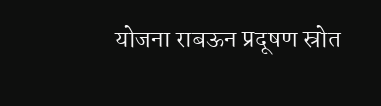योजना राबऊन प्रदूषण स्रोत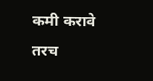कमी करावे तरच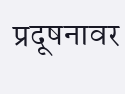प्रदूषनावर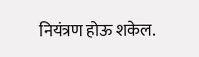नियंत्रण होऊ शकेल.